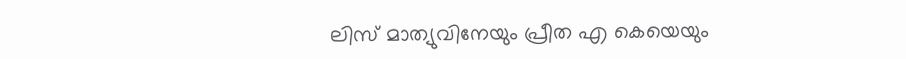ലിസ് മാത്യുവിനേയും പ്രീത എ കെയെയും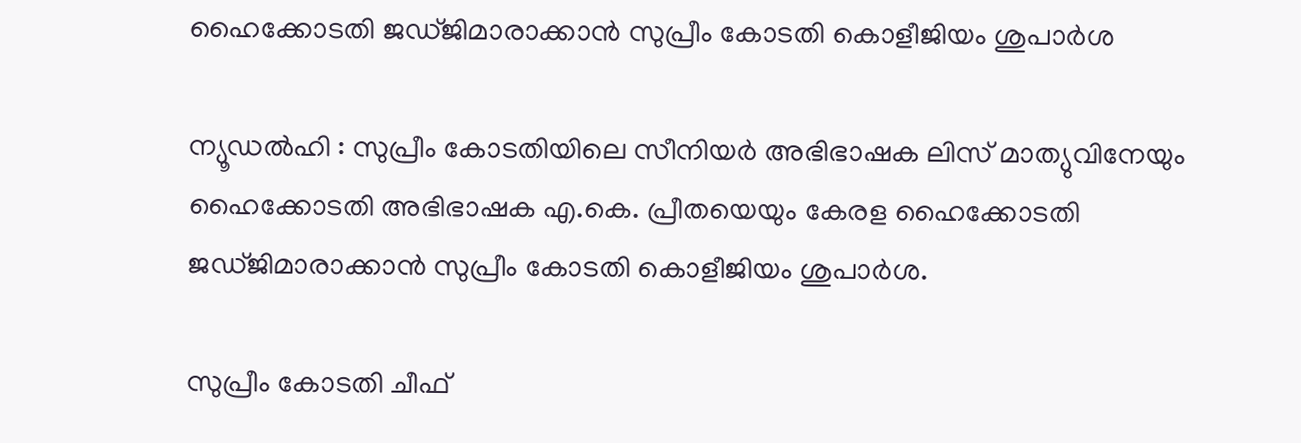ഹൈക്കോടതി ജഡ്ജിമാരാക്കാന്‍ സുപ്രീം കോടതി കൊളീജിയം ശുപാര്‍ശ

ന്യൂഡല്‍ഹി : സുപ്രീം കോടതിയിലെ സീനിയര്‍ അഭിഭാഷക ലിസ് മാത്യുവിനേയും ഹൈക്കോടതി അഭിഭാഷക എ.കെ. പ്രീതയെയും കേരള ഹൈക്കോടതി ജഡ്ജിമാരാക്കാന്‍ സുപ്രീം കോടതി കൊളീജിയം ശുപാര്‍ശ.

സുപ്രീം കോടതി ചീഫ്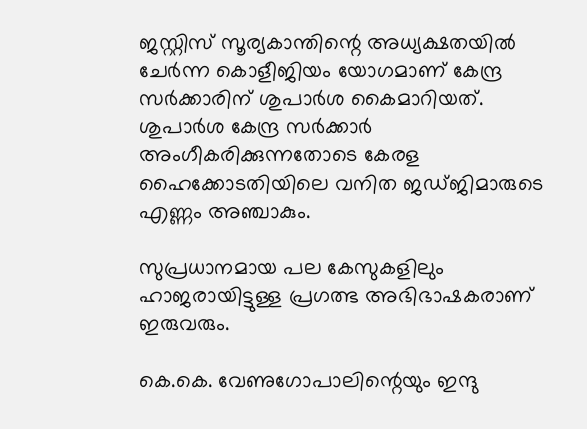ജസ്റ്റിസ് സൂര്യകാന്തിന്റെ അധ്യക്ഷതയില്‍ ചേര്‍ന്ന കൊളീജിയം യോഗമാണ് കേന്ദ്ര സര്‍ക്കാരിന് ശുപാര്‍ശ കൈമാറിയത്. ശുപാര്‍ശ കേന്ദ്ര സര്‍ക്കാര്‍ അംഗീകരിക്കുന്നതോടെ കേരള ഹൈക്കോടതിയിലെ വനിത ജഡ്ജിമാരുടെ എണ്ണം അഞ്ചാകും.

സുപ്രധാനമായ പല കേസുകളിലും ഹാജരായിട്ടുള്ള പ്രഗത്ഭ അഭിഭാഷകരാണ് ഇരുവരും.

കെ.കെ. വേണുഗോപാലിന്റെയും ഇന്ദു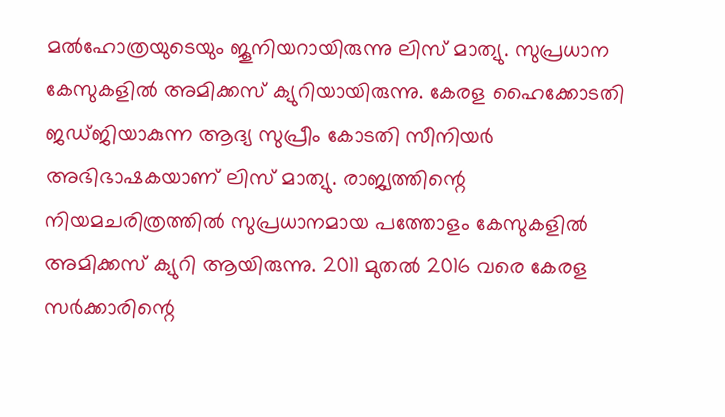മല്‍ഹോത്രയുടെയും ജൂനിയറായിരുന്നു ലിസ് മാത്യു. സുപ്രധാന കേസുകളില്‍ അമിക്കസ് ക്യുറിയായിരുന്നു. കേരള ഹൈക്കോടതി ജഡ്ജിയാകുന്ന ആദ്യ സുപ്രീം കോടതി സീനിയര്‍ അഭിഭാഷകയാണ് ലിസ് മാത്യു. രാജ്യത്തിന്റെ നിയമചരിത്രത്തില്‍ സുപ്രധാനമായ പത്തോളം കേസുകളില്‍ അമിക്കസ് ക്യുറി ആയിരുന്നു. 2011 മുതല്‍ 2016 വരെ കേരള സര്‍ക്കാരിന്റെ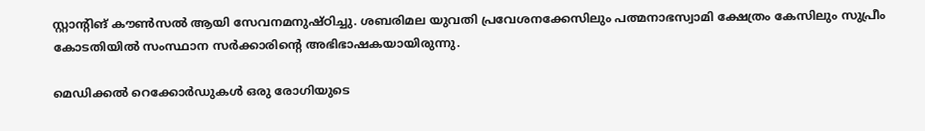സ്റ്റാന്റിങ് കൗണ്‍സല്‍ ആയി സേവനമനുഷ്ഠിച്ചു. ശബരിമല യുവതി പ്രവേശനക്കേസിലും പത്മനാഭസ്വാമി ക്ഷേത്രം കേസിലും സുപ്രീം കോടതിയില്‍ സംസ്ഥാന സര്‍ക്കാരിന്റെ അഭിഭാഷകയായിരുന്നു.

മെഡിക്കല്‍ റെക്കോര്‍ഡുകള്‍ ഒരു രോഗിയുടെ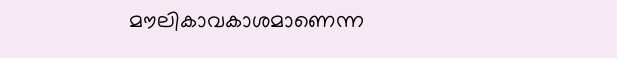മൗലികാവകാശമാണെന്ന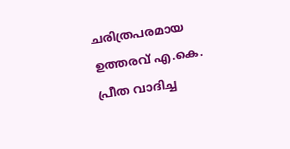ചരിത്രപരമായ ഉത്തരവ് എ.കെ. പ്രീത വാദിച്ച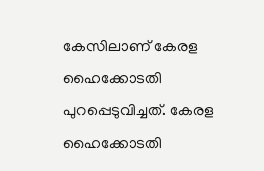കേസിലാണ് കേരള ഹൈക്കോടതി പുറപ്പെടുവിച്ചത്. കേരള ഹൈക്കോടതി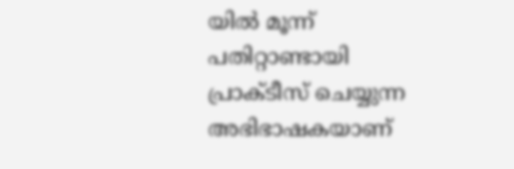യില്‍ മൂന്ന് പതിറ്റാണ്ടായി പ്രാക്ടീസ് ചെയ്യുന്ന അഭിഭാഷകയാണ്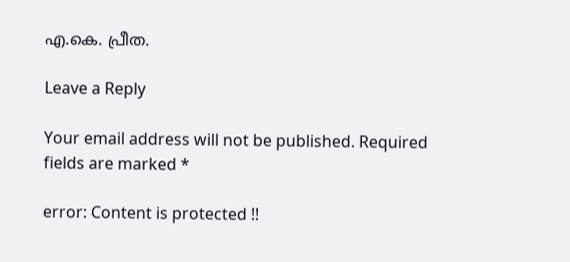എ.കെ. പ്രീത.

Leave a Reply

Your email address will not be published. Required fields are marked *

error: Content is protected !!